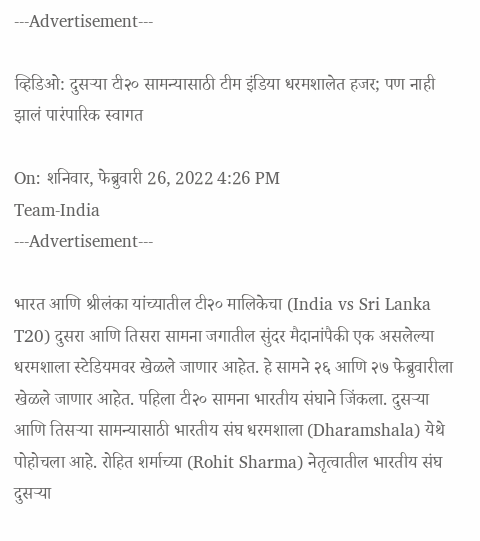---Advertisement---

व्हिडिओ: दुसऱ्या टी२० सामन्यासाठी टीम इंडिया धरमशालेत हजर; पण नाही झालं पारंपारिक स्वागत

On: शनिवार, फेब्रुवारी 26, 2022 4:26 PM
Team-India
---Advertisement---

भारत आणि श्रीलंका यांच्यातील टी२० मालिकेचा (India vs Sri Lanka T20) दुसरा आणि तिसरा सामना जगातील सुंदर मैदानांपैकी एक असलेल्या धरमशाला स्टेडियमवर खेळले जाणार आहेत. हे सामने २६ आणि २७ फेब्रुवारीला खेळले जाणार आहेत. पहिला टी२० सामना भारतीय संघाने जिंकला. दुसऱ्या आणि तिसऱ्या सामन्यासाठी भारतीय संघ धरमशाला (Dharamshala) येथे पोहोचला आहे. रोहित शर्माच्या (Rohit Sharma) नेतृत्वातील भारतीय संघ दुसऱ्या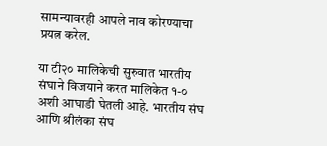सामन्यावरही आपले नाव कोरण्याचा प्रयत्न करेल.

या टी२० मालिकेची सुरुवात भारतीय संघाने विजयाने करत मालिकेत १-० अशी आघाडी घेतली आहे. भारतीय संघ आणि श्रीलंका संघ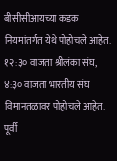बीसीसीआयच्या कडक नियमांतर्गत येथे पोहोचले आहेत. १२:३० वाजता श्रीलंका संघ, ४:३० वाजता भारतीय संघ विमानतळावर पोहोचले आहेत. पूर्वी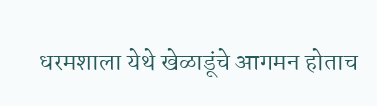धरमशाला येथे खेळाडूंचे आगमन होताच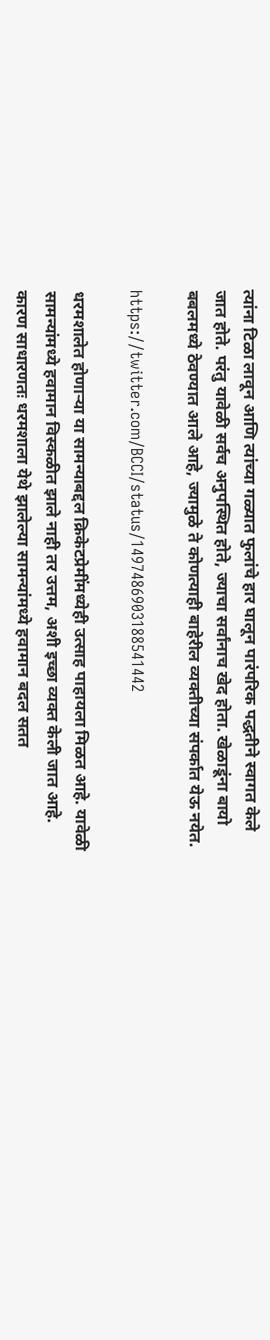त्यांना टिळा लावून आणि त्यांच्या गळ्यात फुलांचे हार घालून पारंपरिक पद्धतीने स्वागत केले जात होते. परंतु यावेळी सर्वच अनुपस्थित होते, ज्याचा सर्वांनाच खेद होता. खेळाडूंना बायो बबलमध्ये ठेवण्यात आले आहे, ज्यामुळे ते कोणत्याही बाहेरील व्यक्तीच्या संपर्कात येऊ नयेत.

https://twitter.com/BCCI/status/1497486903188541442

धरमशालेत होणाऱ्या या सामन्याबद्दल क्रिकेटप्रेमींमध्येही उत्साह पाहायला मिळत आहे. यावेळी सामन्यांमध्ये हवामान विस्कळीत झाले नाही तर उत्तम, अशी इच्छा व्यक्त केली जात आहे. कारण साधारणतः धरमशाला येथे झालेल्या सामन्यांमध्ये हवामान बदल सतत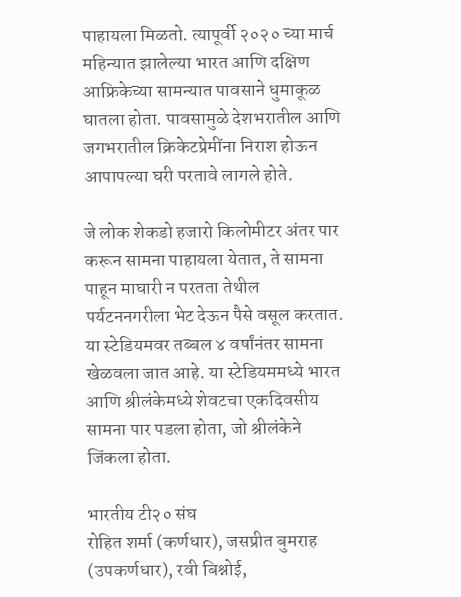पाहायला मिळतो. त्यापूर्वी २०२० च्या मार्च महिन्यात झालेल्या भारत आणि दक्षिण आफ्रिकेच्या सामन्यात पावसाने धुमाकूळ घातला होता. पावसामुळे देशभरातील आणि जगभरातील क्रिकेटप्रेमींना निराश होऊन आपापल्या घरी परतावे लागले होते.

जे लोक शेकडो हजारो किलोमीटर अंतर पार करून सामना पाहायला येतात, ते सामना पाहून माघारी न परतता तेथील पर्यटननगरीला भेट देऊन पैसे वसूल करतात. या स्टेडियमवर तब्बल ४ वर्षांनंतर सामना खेळवला जात आहे. या स्टेडियममध्ये भारत आणि श्रीलंकेमध्ये शेवटचा एकदिवसीय सामना पार पडला होता, जो श्रीलंकेने जिंकला होता.

भारतीय टी२० संघ
रोहित शर्मा (कर्णधार), जसप्रीत बुमराह (उपकर्णधार), रवी बिश्नोई,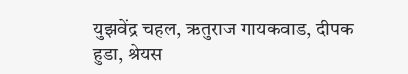युझवेंद्र चहल, ऋतुराज गायकवाड, दीपक हुडा, श्रेयस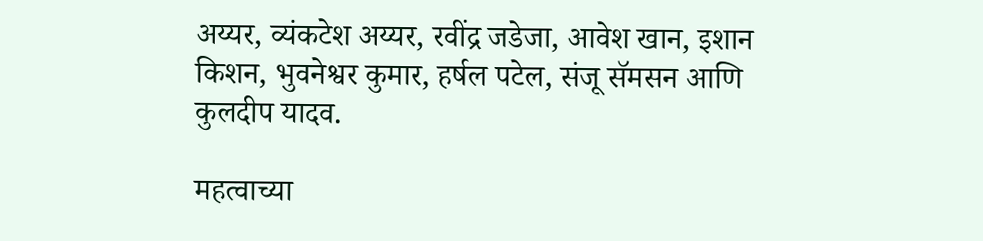अय्यर, व्यंकटेश अय्यर, रवींद्र जडेजा, आवेश खान, इशान किशन, भुवनेश्वर कुमार, हर्षल पटेल, संजू सॅमसन आणि कुलदीप यादव.

महत्वाच्या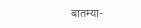बातम्या-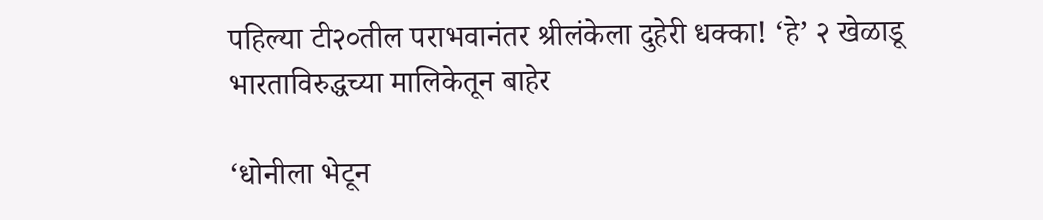पहिल्या टी२०तील पराभवानंतर श्रीलंकेला दुहेरी धक्का! ‘हे’ २ खेळाडू भारताविरुद्धच्या मालिकेतून बाहेर

‘धोनीला भेटून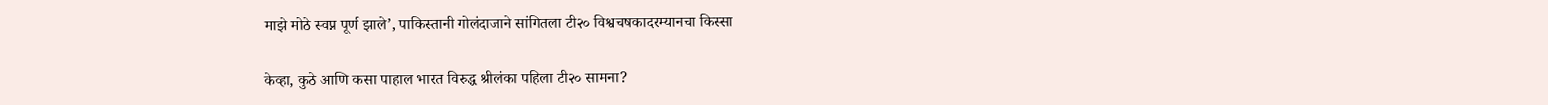माझे मोठे स्वप्न पूर्ण झाले’, पाकिस्तानी गोलंदाजाने सांगितला टी२० विश्वचषकादरम्यानचा किस्सा

केव्हा, कुठे आणि कसा पाहाल भारत विरुद्ध श्रीलंका पहिला टी२० सामना?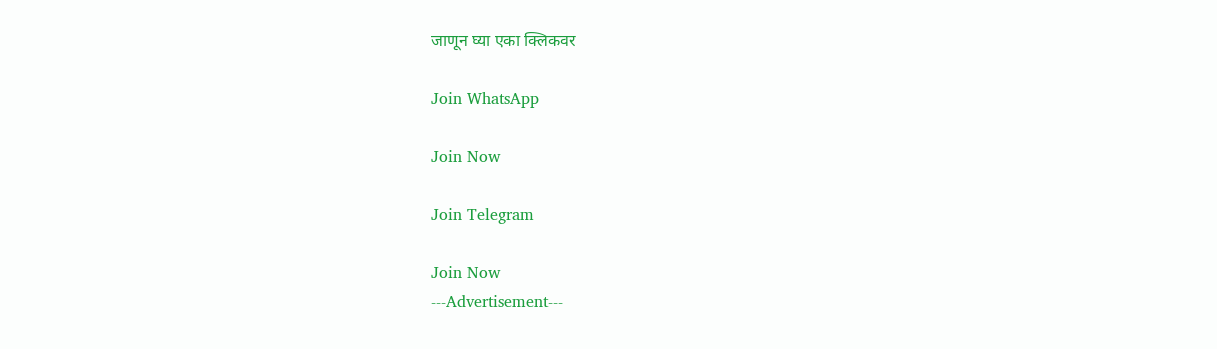जाणून घ्या एका क्लिकवर

Join WhatsApp

Join Now

Join Telegram

Join Now
---Advertisement---